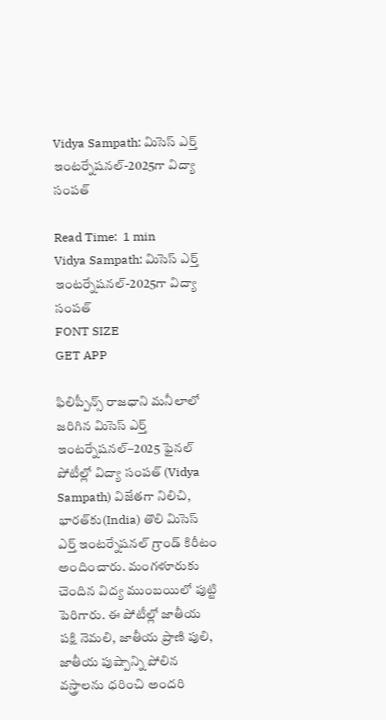Vidya Sampath: మిసెస్‌ ఎర్త్‌ ఇంటర్నేషనల్‌-2025గా విద్యా సంపత్‌

Read Time:  1 min
Vidya Sampath: మిసెస్‌ ఎర్త్‌ ఇంటర్నేషనల్‌-2025గా విద్యా సంపత్‌
FONT SIZE
GET APP

ఫిలిప్పీన్స్ రాజధాని మనీలాలో జరిగిన మిసెస్ ఎర్త్ ఇంటర్నేషనల్–2025 ఫైనల్ పోటీల్లో విద్యా సంపత్ (Vidya Sampath) విజేతగా నిలిచి, భారత్‌కు(India) తొలి మిసెస్ ఎర్త్ ఇంటర్నేషనల్ గ్రాండ్ కిరీటం అందించారు. మంగళూరుకు చెందిన విద్య ముంబయిలో పుట్టి పెరిగారు. ఈ పోటీల్లో జాతీయ పక్షి నెమలి, జాతీయ ప్రాణి పులి, జాతీయ పుష్పాన్ని పోలిన వస్త్రాలను ధరించి అందరి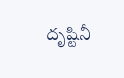దృష్టినీ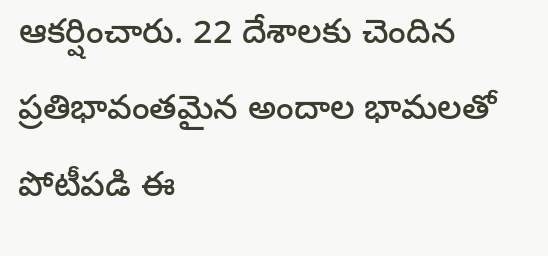ఆకర్షించారు. 22 దేశాలకు చెందిన ప్రతిభావంతమైన అందాల భామలతో పోటీపడి ఈ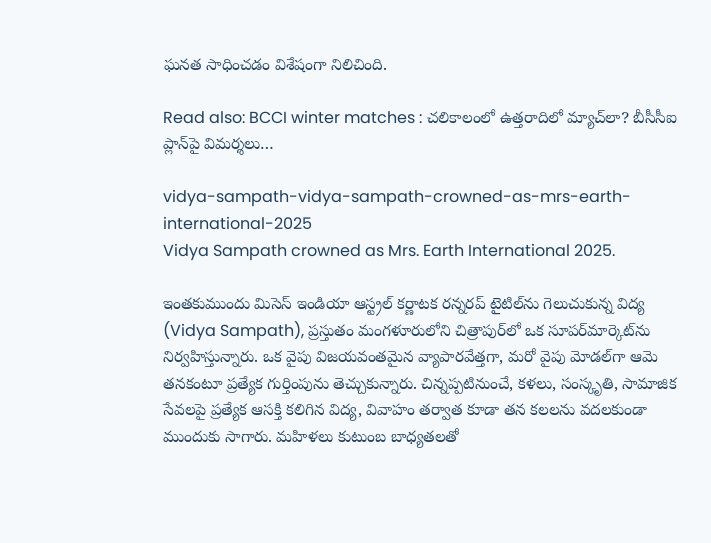ఘనత సాధించడం విశేషంగా నిలిచింది.

Read also: BCCI winter matches : చలికాలంలో ఉత్తరాదిలో మ్యాచ్‌లా? బీసీసీఐ ప్లాన్‌పై విమర్శలు…

vidya-sampath-vidya-sampath-crowned-as-mrs-earth-international-2025
Vidya Sampath crowned as Mrs. Earth International 2025.

ఇంతకుముందు మిసెస్ ఇండియా ఆస్ట్రల్ కర్ణాటక రన్నరప్ టైటిల్‌ను గెలుచుకున్న విద్య (Vidya Sampath), ప్రస్తుతం మంగళూరులోని చిత్రాపుర్‌లో ఒక సూపర్‌మార్కెట్‌ను నిర్వహిస్తున్నారు. ఒక వైపు విజయవంతమైన వ్యాపారవేత్తగా, మరో వైపు మోడల్‌గా ఆమె తనకంటూ ప్రత్యేక గుర్తింపును తెచ్చుకున్నారు. చిన్నప్పటినుంచే, కళలు, సంస్కృతి, సామాజిక సేవలపై ప్రత్యేక ఆసక్తి కలిగిన విద్య, వివాహం తర్వాత కూడా తన కలలను వదలకుండా ముందుకు సాగారు. మహిళలు కుటుంబ బాధ్యతలతో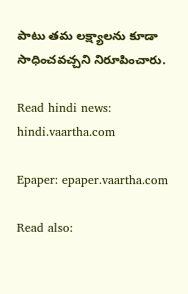పాటు తమ లక్ష్యాలను కూడా సాధించవచ్చని నిరూపించారు.

Read hindi news: hindi.vaartha.com

Epaper: epaper.vaartha.com

Read also: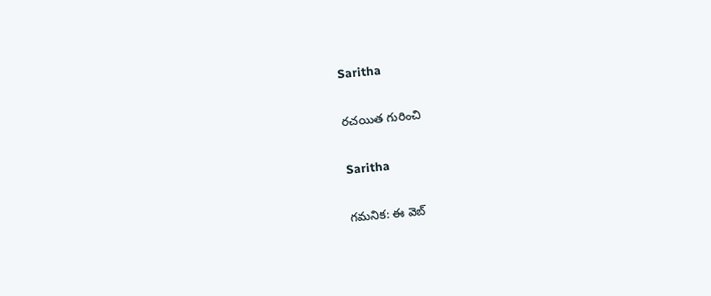Saritha

రచయిత గురించి

Saritha

గమనిక: ఈ వెబ్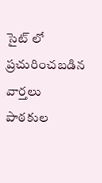సైట్ లో ప్రచురించబడిన వార్తలు పాఠకుల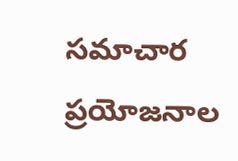సమాచార ప్రయోజనాల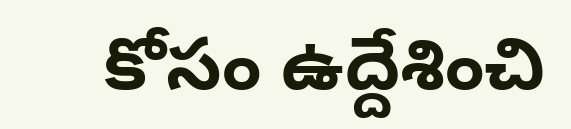కోసం ఉద్దేశించి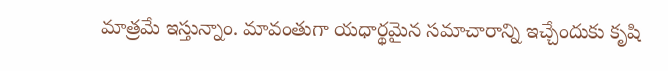మాత్రమే ఇస్తున్నాం. మావంతుగా యధార్థమైన సమాచారాన్ని ఇచ్చేందుకు కృషి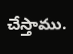చేస్తాము.